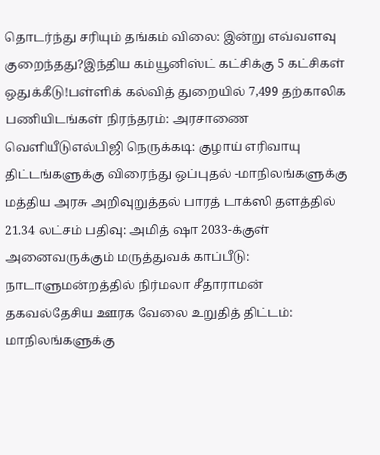தொடர்ந்து சரியும் தங்கம் விலை: இன்று எவ்வளவு குறைந்தது?இந்திய கம்யூனிஸ்ட் கட்சிக்கு 5 கட்சிகள் ஒதுக்கீடு!பள்ளிக் கல்வித் துறையில் 7,499 தற்காலிக பணியிடங்கள் நிரந்தரம்: அரசாணை வெளியீடுஎல்பிஜி நெருக்கடி: குழாய் எரிவாயு திட்டங்களுக்கு விரைந்து ஒப்புதல் -மாநிலங்களுக்கு மத்திய அரசு அறிவுறுத்தல் பாரத் டாக்ஸி தளத்தில் 21.34 லட்சம் பதிவு: அமித் ஷா 2033-க்குள் அனைவருக்கும் மருத்துவக் காப்பீடு: நாடாளுமன்றத்தில் நிர்மலா சீதாராமன் தகவல்தேசிய ஊரக வேலை உறுதித் திட்டம்: மாநிலங்களுக்கு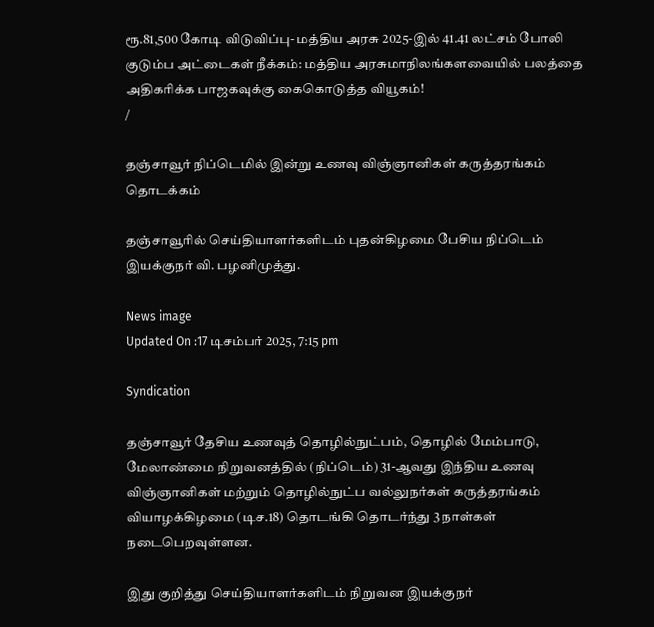ரூ.81,500 கோடி விடுவிப்பு- மத்திய அரசு 2025-இல் 41.41 லட்சம் போலி குடும்ப அட்டைகள் நீக்கம்: மத்திய அரசுமாநிலங்களவையில் பலத்தை அதிகரிக்க பாஜகவுக்கு கைகொடுத்த வியூகம்!
/

தஞ்சாவூர் நிப்டெமில் இன்று உணவு விஞ்ஞானிகள் கருத்தரங்கம் தொடக்கம்

தஞ்சாவூரில் செய்தியாளர்களிடம் புதன்கிழமை பேசிய நிப்டெம் இயக்குநர் வி. பழனிமுத்து.

News image
Updated On :17 டிசம்பர் 2025, 7:15 pm

Syndication

தஞ்சாவூர் தேசிய உணவுத் தொழில்நுட்பம், தொழில் மேம்பாடு, மேலாண்மை நிறுவனத்தில் (நிப்டெம்) 31-ஆவது இந்திய உணவு விஞ்ஞானிகள் மற்றும் தொழில்நுட்ப வல்லுநர்கள் கருத்தரங்கம் வியாழக்கிழமை (டிச.18) தொடங்கி தொடர்ந்து 3 நாள்கள் நடைபெறவுள்ளன.

இது குறித்து செய்தியாளர்களிடம் நிறுவன இயக்குநர்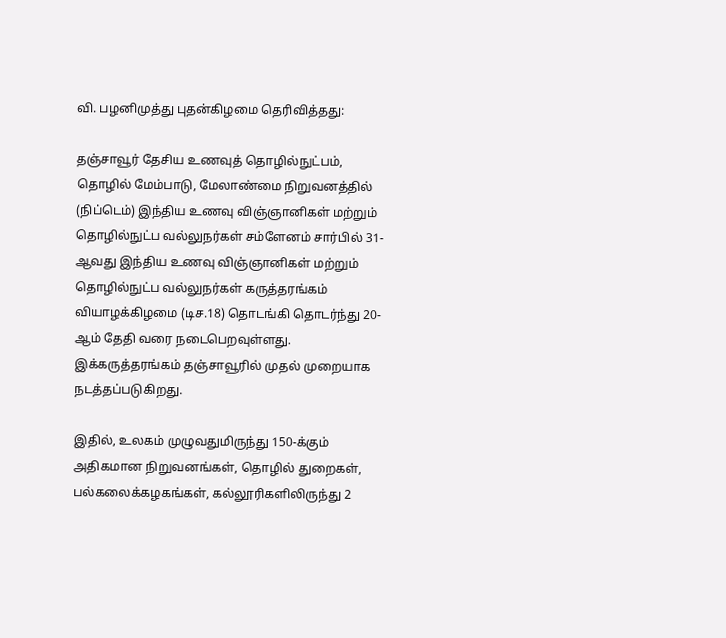வி. பழனிமுத்து புதன்கிழமை தெரிவித்தது:

தஞ்சாவூர் தேசிய உணவுத் தொழில்நுட்பம், தொழில் மேம்பாடு, மேலாண்மை நிறுவனத்தில் (நிப்டெம்) இந்திய உணவு விஞ்ஞானிகள் மற்றும் தொழில்நுட்ப வல்லுநர்கள் சம்ளேனம் சார்பில் 31-ஆவது இந்திய உணவு விஞ்ஞானிகள் மற்றும் தொழில்நுட்ப வல்லுநர்கள் கருத்தரங்கம் வியாழக்கிழமை (டிச.18) தொடங்கி தொடர்ந்து 20-ஆம் தேதி வரை நடைபெறவுள்ளது. இக்கருத்தரங்கம் தஞ்சாவூரில் முதல் முறையாக நடத்தப்படுகிறது.

இதில், உலகம் முழுவதுமிருந்து 150-க்கும் அதிகமான நிறுவனங்கள், தொழில் துறைகள், பல்கலைக்கழகங்கள், கல்லூரிகளிலிருந்து 2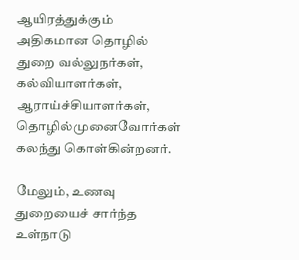ஆயிரத்துக்கும் அதிகமான தொழில் துறை வல்லுநர்கள், கல்வியாளர்கள், ஆராய்ச்சியாளர்கள், தொழில்முனைவோர்கள் கலந்து கொள்கின்றனர்.

மேலும், உணவு துறையைச் சார்ந்த உள்நாடு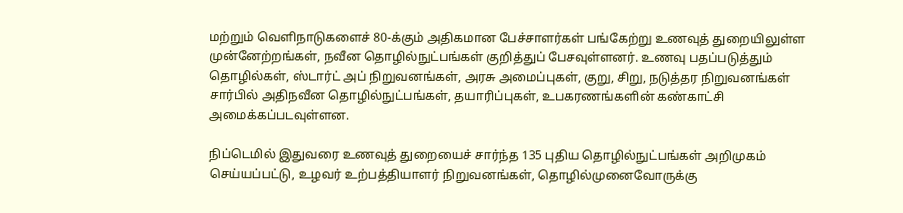மற்றும் வெளிநாடுகளைச் 80-க்கும் அதிகமான பேச்சாளர்கள் பங்கேற்று உணவுத் துறையிலுள்ள முன்னேற்றங்கள், நவீன தொழில்நுட்பங்கள் குறித்துப் பேசவுள்ளனர். உணவு பதப்படுத்தும் தொழில்கள், ஸ்டார்ட் அப் நிறுவனங்கள், அரசு அமைப்புகள், குறு, சிறு, நடுத்தர நிறுவனங்கள் சார்பில் அதிநவீன தொழில்நுட்பங்கள், தயாரிப்புகள், உபகரணங்களின் கண்காட்சி அமைக்கப்படவுள்ளன.

நிப்டெமில் இதுவரை உணவுத் துறையைச் சார்ந்த 135 புதிய தொழில்நுட்பங்கள் அறிமுகம் செய்யப்பட்டு, உழவர் உற்பத்தியாளர் நிறுவனங்கள், தொழில்முனைவோருக்கு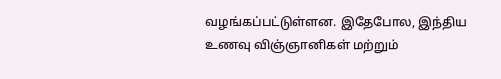வழங்கப்பட்டுள்ளன. இதேபோல, இந்திய உணவு விஞ்ஞானிகள் மற்றும்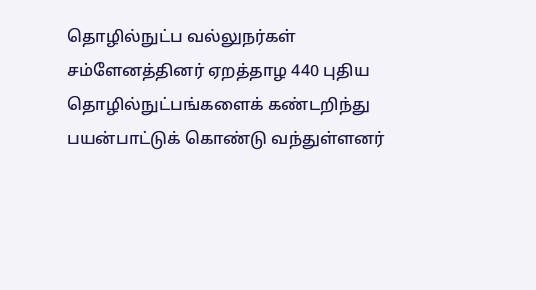தொழில்நுட்ப வல்லுநர்கள் சம்ளேனத்தினர் ஏறத்தாழ 440 புதிய தொழில்நுட்பங்களைக் கண்டறிந்து பயன்பாட்டுக் கொண்டு வந்துள்ளனர்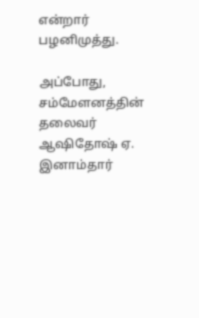என்றார் பழனிமுத்து.

அப்போது, சம்மேளனத்தின் தலைவர் ஆஷிதோஷ் ஏ. இனாம்தார்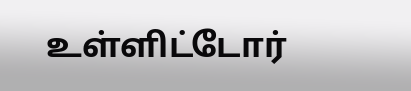உள்ளிட்டோர்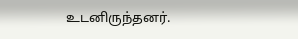உடனிருந்தனர்.